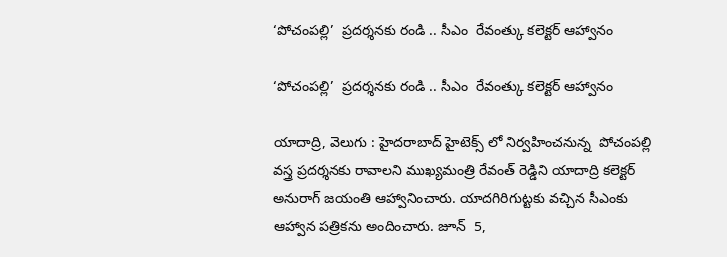‘పోచంపల్లి’  ప్రదర్శనకు రండి .. సీఎం  రేవంత్కు కలెక్టర్ ఆహ్వానం

‘పోచంపల్లి’  ప్రదర్శనకు రండి .. సీఎం  రేవంత్కు కలెక్టర్ ఆహ్వానం

యాదాద్రి, వెలుగు : హైదరాబాద్‌‌‌‌ హైటెక్స్ లో నిర్వహించనున్న  పోచంపల్లి వస్త్ర ప్రదర్శనకు రావాలని ముఖ్యమంత్రి రేవంత్ రెడ్డిని యాదాద్రి కలెక్టర్ అనురాగ్ జయంతి ఆహ్వానించారు. యాదగిరిగుట్టకు వచ్చిన సీఎంకు ఆహ్వాన పత్రికను అందించారు. జూన్  5,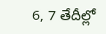6, 7 తేదీల్లో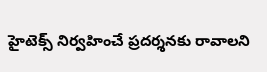హైటెక్స్ నిర్వహించే ప్రదర్శనకు రావాలని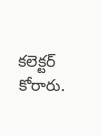కలెక్టర్ కోరారు.